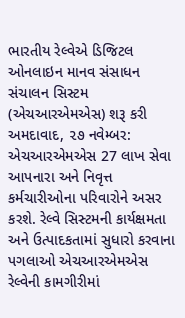ભારતીય રેલ્વેએ ડિજિટલ ઓનલાઇન માનવ સંસાધન સંચાલન સિસ્ટમ (એચઆરએમએસ) શરૂ કરી
અમદાવાદ, ૨૭ નવેમ્બર: એચઆરએમએસ 27 લાખ સેવા આપનારા અને નિવૃત્ત કર્મચારીઓના પરિવારોને અસર કરશે. રેલ્વે સિસ્ટમની કાર્યક્ષમતા અને ઉત્પાદકતામાં સુધારો કરવાના પગલાઓ એચઆરએમએસ રેલ્વેની કામગીરીમાં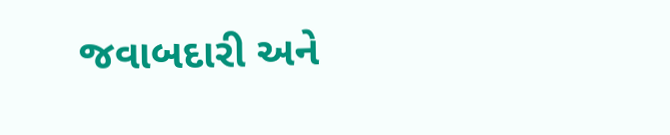જવાબદારી અને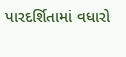પારદર્શિતામાં વધારો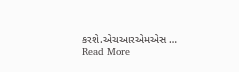કરશે.એચઆરએમએસ … Read More